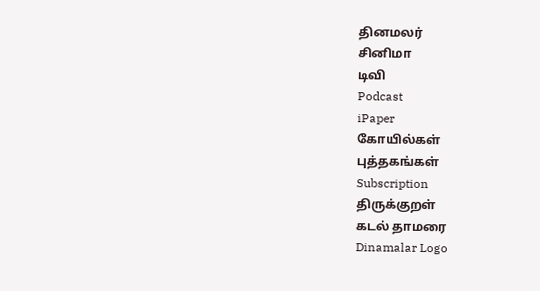தினமலர்
சினிமா
டிவி
Podcast
iPaper
கோயில்கள்
புத்தகங்கள்
Subscription
திருக்குறள்
கடல் தாமரை
Dinamalar Logo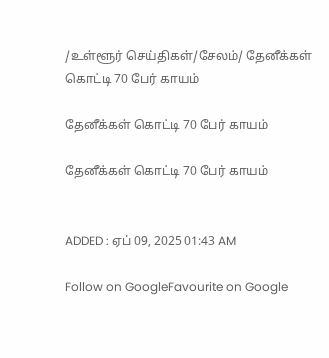/உள்ளூர் செய்திகள்/சேலம்/ தேனீக்கள் கொட்டி 70 பேர் காயம்

தேனீக்கள் கொட்டி 70 பேர் காயம்

தேனீக்கள் கொட்டி 70 பேர் காயம்


ADDED : ஏப் 09, 2025 01:43 AM

Follow on GoogleFavourite on Google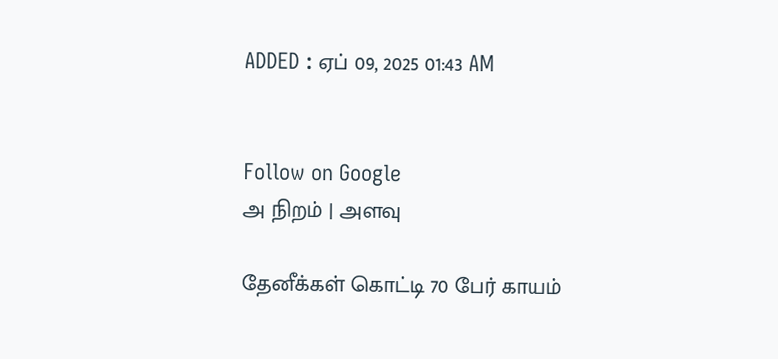ADDED : ஏப் 09, 2025 01:43 AM


Follow on Google
அ நிறம் | அளவு

தேனீக்கள் கொட்டி 70 பேர் காயம்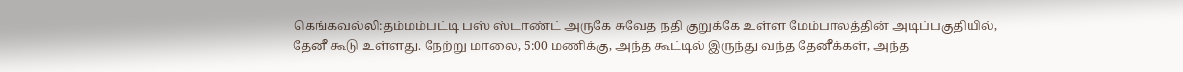கெங்கவல்லி:தம்மம்பட்டி பஸ் ஸ்டாண்ட் அருகே சுவேத நதி குறுக்கே உள்ள மேம்பாலத்தின் அடிப்பகுதியில், தேனீ கூடு உள்ளது. நேற்று மாலை, 5:00 மணிக்கு, அந்த கூட்டில் இருந்து வந்த தேனீக்கள், அந்த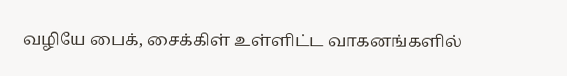வழியே பைக், சைக்கிள் உள்ளிட்ட வாகனங்களில்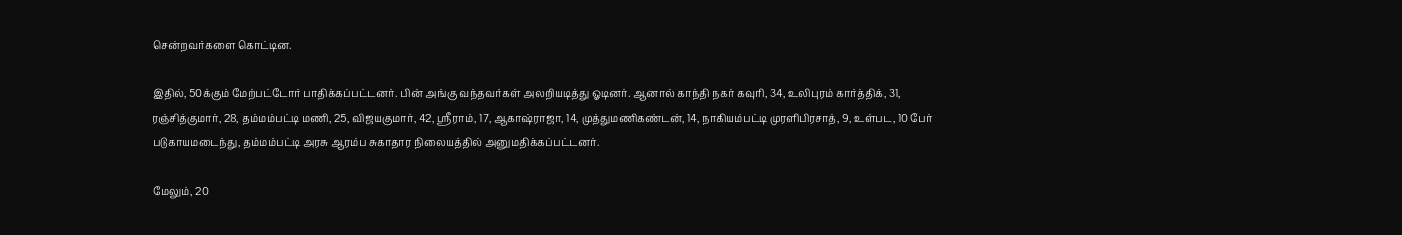சென்றவர்களை கொட்டின.

இதில், 50க்கும் மேற்பட்டோர் பாதிக்கப்பட்டனர். பின் அங்கு வந்தவர்கள் அலறியடித்து ஓடினர். ஆனால் காந்தி நகர் கவுரி, 34, உலிபுரம் கார்த்திக், 31, ரஞ்சித்குமார், 28, தம்மம்பட்டி மணி, 25, விஜயகுமார், 42, ஸ்ரீராம், 17, ஆகாஷ்ராஜா, 14, முத்துமணிகண்டன், 14, நாகியம்பட்டி முரளிபிரசாத், 9, உள்பட, 10 பேர் படுகாயமடைந்து, தம்மம்பட்டி அரசு ஆரம்ப சுகாதார நிலையத்தில் அனுமதிக்கப்பட்டனர்.

மேலும், 20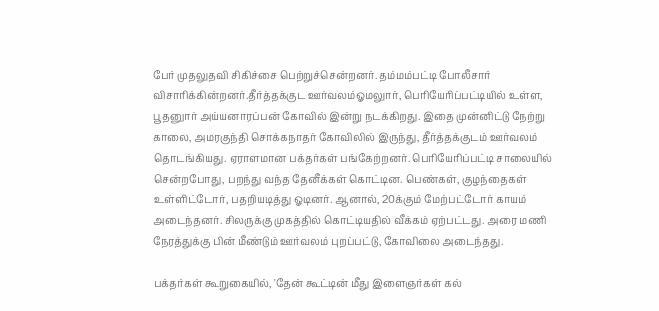பேர் முதலுதவி சிகிச்சை பெற்றுச்சென்றனர். தம்மம்பட்டி போலீசார் விசாரிக்கின்றனர்.தீர்த்தக்குட ஊர்வலம்ஓமலுார், பெரியேரிப்பட்டியில் உள்ள, பூதனுார் அய்யனாரப்பன் கோவில் இன்று நடக்கிறது. இதை முன்னிட்டு நேற்று காலை, அமரகுந்தி சொக்கநாதர் கோவிலில் இருந்து, தீர்த்தக்குடம் ஊர்வலம் தொடங்கியது. ஏராளமான பக்தர்கள் பங்கேற்றனர். பெரியேரிப்பட்டி சாலையில் சென்றபோது, பறந்து வந்த தேனீக்கள் கொட்டின. பெண்கள், குழந்தைகள் உள்ளிட்டோர், பதறியடித்து ஓடினர். ஆனால், 20க்கும் மேற்பட்டோர் காயம் அடைந்தனர். சிலருக்கு முகத்தில் கொட்டியதில் வீக்கம் ஏற்பட்டது. அரை மணி நேரத்துக்கு பின் மீண்டும் ஊர்வலம் புறப்பட்டு, கோவிலை அடைந்தது.

பக்தர்கள் கூறுகையில், 'தேன் கூட்டின் மீது இளைஞர்கள் கல்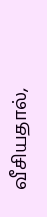வீசியதால்,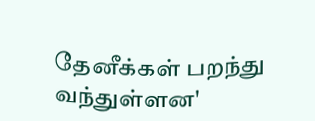தேனீக்கள் பறந்து வந்துள்ளன'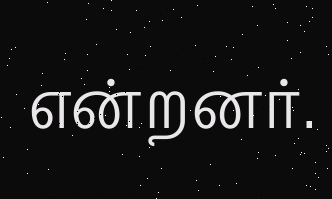என்றனர்.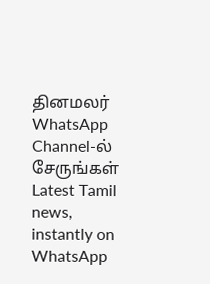தினமலர் WhatsApp Channel-ல் சேருங்கள்
Latest Tamil news, instantly on WhatsApp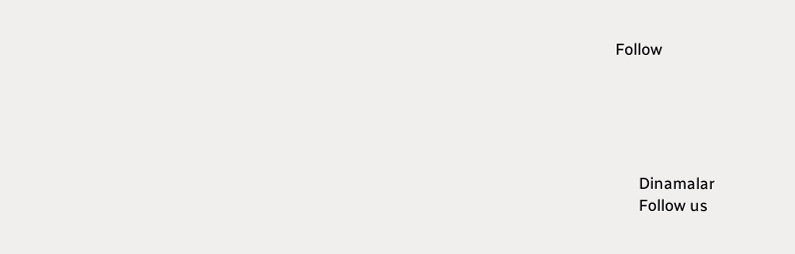Follow





      Dinamalar
      Follow us